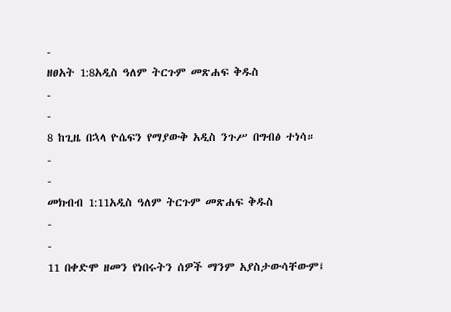-
ዘፀአት 1:8አዲስ ዓለም ትርጉም መጽሐፍ ቅዱስ
-
-
8 ከጊዜ በኋላ ዮሴፍን የማያውቅ አዲስ ንጉሥ በግብፅ ተነሳ።
-
-
መክብብ 1:11አዲስ ዓለም ትርጉም መጽሐፍ ቅዱስ
-
-
11 በቀድሞ ዘመን የነበሩትን ሰዎች ማንም አያስታውሳቸውም፤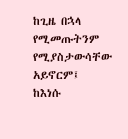ከጊዜ በኋላ የሚመጡትንም የሚያስታውሳቸው አይኖርም፤
ከእነሱ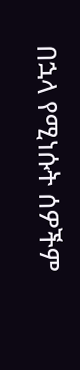በኋላ የሚነሱት ሰዎችም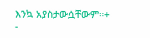እንኳ አያስታውሷቸውም።+
-